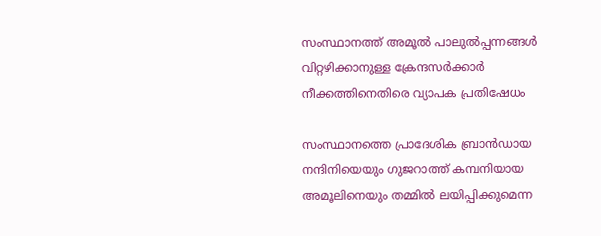സംസ്ഥാനത്ത് അമൂല്‍ പാലുല്‍പ്പന്നങ്ങള്‍ വിറ്റഴിക്കാനുള്ള ക്രേന്ദസര്‍ക്കാര്‍ നീക്കത്തിനെതിരെ വ്യാപക പ്രതിഷേധം

സംസ്ഥാനത്തെ പ്രാദേശിക ബ്രാന്‍ഡായ നന്ദിനിയെയും ഗുജറാത്ത് കമ്പനിയായ അമൂലിനെയും തമ്മില്‍ ലയിപ്പിക്കുമെന്ന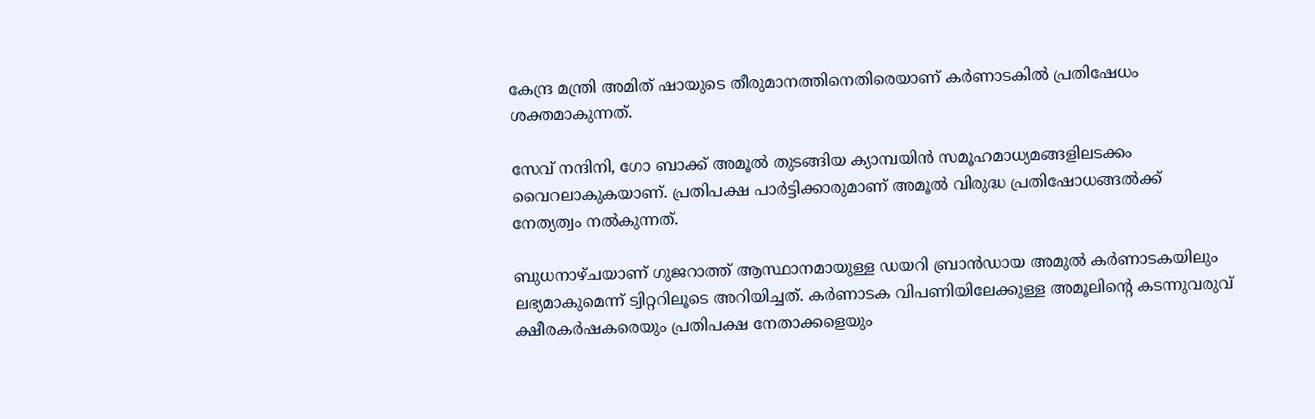കേന്ദ്ര മന്ത്രി അമിത് ഷായുടെ തീരുമാനത്തിനെതിരെയാണ് കര്‍ണാടകില്‍ പ്രതിഷേധം ശക്തമാകുന്നത്.

സേവ് നന്ദിനി, ഗോ ബാക്ക് അമൂല്‍ തുടങ്ങിയ ക്യാമ്പയിന്‍ സമൂഹമാധ്യമങ്ങളിലടക്കം വൈറലാകുകയാണ്. പ്രതിപക്ഷ പാര്‍ട്ടിക്കാരുമാണ് അമൂല്‍ വിരുദ്ധ പ്രതിഷോധങ്ങല്‍ക്ക് നേത്യത്വം നല്‍കുന്നത്.

ബുധനാഴ്ചയാണ് ഗുജറാത്ത് ആസ്ഥാനമായുള്ള ഡയറി ബ്രാന്‍ഡായ അമുല്‍ കര്‍ണാടകയിലും ലഭ്യമാകുമെന്ന് ട്വിറ്ററിലൂടെ അറിയിച്ചത്. കര്‍ണാടക വിപണിയിലേക്കുള്ള അമൂലിന്റെ കടന്നുവരുവ് ക്ഷീരകര്‍ഷകരെയും പ്രതിപക്ഷ നേതാക്കളെയും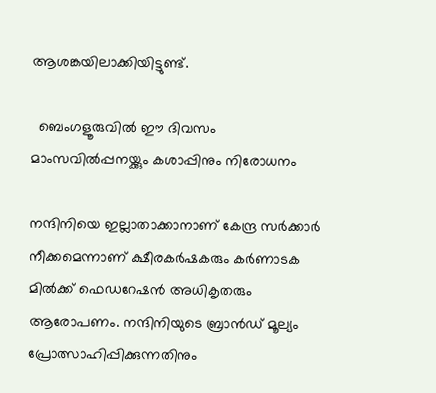ആശങ്കയിലാക്കിയിട്ടുണ്ട്.

  ബെംഗളൂരുവിൽ ഈ ദിവസം മാംസവിൽപ്പനയ്ക്കും കശാപ്പിനും നിരോധനം

നന്ദിനിയെ ഇല്ലാതാക്കാനാണ് കേന്ദ്ര സര്‍ക്കാര്‍ നീക്കമെന്നാണ് ക്ഷീരകര്‍ഷകരും കര്‍ണാടക മില്‍ക്ക് ഫെഡറേഷന്‍ അധികൃതരും ആരോപണം. നന്ദിനിയുടെ ബ്രാന്‍ഡ് മൂല്യം പ്രോത്സാഹിപ്പിക്കുന്നതിനും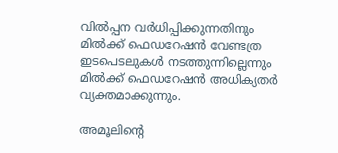വില്‍പ്പന വര്‍ധിപ്പിക്കുന്നതിനും മില്‍ക്ക് ഫെഡറേഷന്‍ വേണ്ടത്ര ഇടപെടലുകള്‍ നടത്തുന്നില്ലെന്നും മില്‍ക്ക് ഫെഡറേഷന്‍ അധിക്യതര്‍ വ്യക്തമാക്കുന്നും.

അമൂലിന്റെ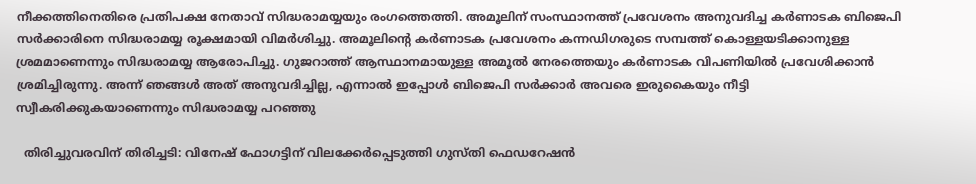നീക്കത്തിനെതിരെ പ്രതിപക്ഷ നേതാവ് സിദ്ധരാമയ്യയും രംഗത്തെത്തി. അമൂലിന് സംസ്ഥാനത്ത് പ്രവേശനം അനുവദിച്ച കര്‍ണാടക ബിജെപി സര്‍ക്കാരിനെ സിദ്ധരാമയ്യ രൂക്ഷമായി വിമര്‍ശിച്ചു. അമൂലിന്റെ കര്‍ണാടക പ്രവേശനം കന്നഡിഗരുടെ സമ്പത്ത് കൊള്ളയടിക്കാനുള്ള ശ്രമമാണെന്നും സിദ്ധരാമയ്യ ആരോപിച്ചു. ഗുജറാത്ത് ആസ്ഥാനമായുള്ള അമൂല്‍ നേരത്തെയും കര്‍ണാടക വിപണിയില്‍ പ്രവേശിക്കാന്‍ ശ്രമിച്ചിരുന്നു. അന്ന് ഞങ്ങള്‍ അത് അനുവദിച്ചില്ല, എന്നാല്‍ ഇപ്പോള്‍ ബിജെപി സര്‍ക്കാര്‍ അവരെ ഇരുകൈയും നീട്ടി സ്വീകരിക്കുകയാണെന്നും സിദ്ധരാമയ്യ പറഞ്ഞു

  തിരിച്ചുവരവിന് തിരിച്ചടി: വിനേഷ് ഫോഗട്ടിന് വിലക്കേർപ്പെടുത്തി ഗുസ്തി ഫെഡറേഷൻ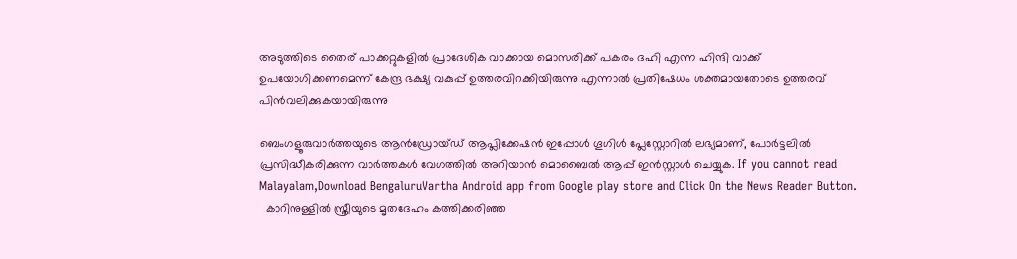അടുത്തിടെ തൈര് പാക്കറ്റുകളില്‍ പ്രാദേശിക വാക്കായ മൊസരിക്ക് പകരം ദഹി എന്ന ഹിന്ദി വാക്ക് ഉപയോഗിക്കണമെന്ന് കേന്ദ്ര ഭക്ഷ്യ വകുപ്പ് ഉത്തരവിറക്കിയിരുന്നു എന്നാല്‍ പ്രതിഷേധം ശക്തമായതോടെ ഉത്തരവ് പിന്‍വലിക്കുകയായിരുന്നു

ബെംഗളൂരുവാർത്തയുടെ ആൻഡ്രോയ്ഡ് ആപ്ലിക്കേഷൻ ഇപ്പോൾ ഗൂഗിൾ പ്ലേസ്റ്റോറിൽ ലഭ്യമാണ്, പോർട്ടലിൽ പ്രസിദ്ധീകരിക്കുന്ന വാർത്തകൾ വേഗത്തിൽ അറിയാൻ മൊബൈൽ ആപ്പ് ഇൻസ്റ്റാൾ ചെയ്യുക. If you cannot read Malayalam,Download BengaluruVartha Android app from Google play store and Click On the News Reader Button.
  കാറിനുള്ളിൽ സ്ത്രീയുടെ മൃതദേഹം കത്തിക്കരിഞ്ഞ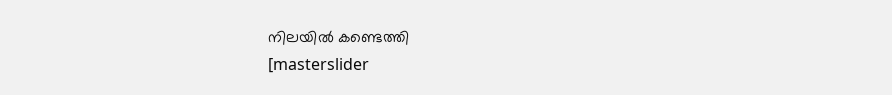നിലയിൽ കണ്ടെത്തി
[masterslider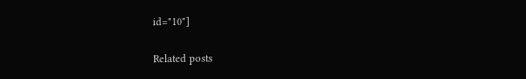id="10"]

Related posts